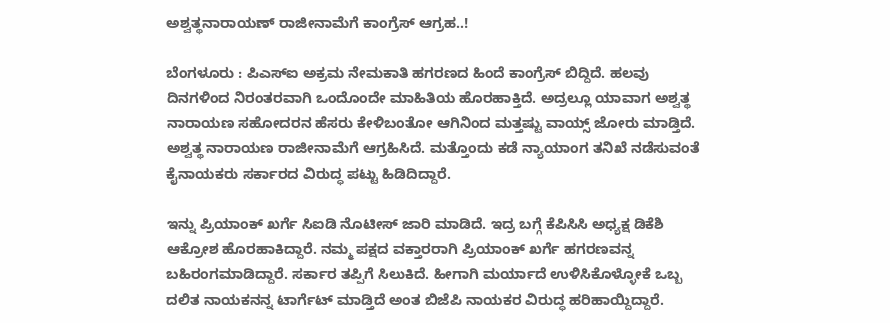ಅಶ್ವತ್ಥನಾರಾಯಣ್ ರಾಜೀನಾಮೆಗೆ ಕಾಂಗ್ರೆಸ್ ಆಗ್ರಹ..!

ಬೆಂಗಳೂರು : ಪಿಎಸ್‌ಐ ಅಕ್ರಮ ನೇಮಕಾತಿ ಹಗರಣದ ಹಿಂದೆ ಕಾಂಗ್ರೆಸ್ ಬಿದ್ದಿದೆ. ಹಲವು ದಿನಗಳಿಂದ ನಿರಂತರವಾಗಿ ಒಂದೊಂದೇ ಮಾಹಿತಿಯ ಹೊರಹಾಕ್ತಿದೆ. ಅದ್ರಲ್ಲೂ ಯಾವಾಗ ಅಶ್ವತ್ಥ ನಾರಾಯಣ ಸಹೋದರನ ಹೆಸರು ಕೇಳಿಬಂತೋ ಆಗಿನಿಂದ ಮತ್ತಷ್ಟು ವಾಯ್ಸ್ ಜೋರು ಮಾಡ್ತಿದೆ. ಅಶ್ವತ್ಥ ನಾರಾಯಣ ರಾಜೀನಾಮೆಗೆ ಆಗ್ರಹಿಸಿದೆ. ಮತ್ತೊಂದು ಕಡೆ ನ್ಯಾಯಾಂಗ ತನಿಖೆ ನಡೆಸುವಂತೆ ಕೈನಾಯಕರು ಸರ್ಕಾರದ ವಿರುದ್ಧ ಪಟ್ಟು ಹಿಡಿದಿದ್ದಾರೆ.

ಇನ್ನು ಪ್ರಿಯಾಂಕ್ ಖರ್ಗೆ ಸಿಐಡಿ ನೊಟೀಸ್ ಜಾರಿ ಮಾಡಿದೆ. ಇದ್ರ ಬಗ್ಗೆ ಕೆಪಿಸಿಸಿ ಅಧ್ಯಕ್ಷ ಡಿಕೆಶಿ ಆಕ್ರೋಶ ಹೊರಹಾಕಿದ್ದಾರೆ. ನಮ್ಮ ಪಕ್ಷದ ವಕ್ತಾರರಾಗಿ ಪ್ರಿಯಾಂಕ್ ಖರ್ಗೆ ಹಗರಣವನ್ನ ಬಹಿರಂಗಮಾಡಿದ್ದಾರೆ. ಸರ್ಕಾರ ತಪ್ಪಿಗೆ ಸಿಲುಕಿದೆ. ಹೀಗಾಗಿ ಮರ್ಯಾದೆ ಉಳಿಸಿಕೊಳ್ಳೋಕೆ ಒಬ್ಬ ದಲಿತ ನಾಯಕನನ್ನ ಟಾರ್ಗೆಟ್ ಮಾಡ್ತಿದೆ ಅಂತ ಬಿಜೆಪಿ ನಾಯಕರ ವಿರುದ್ಧ ಹರಿಹಾಯ್ದಿದ್ದಾರೆ.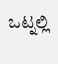ಒಟ್ನಲ್ಲಿ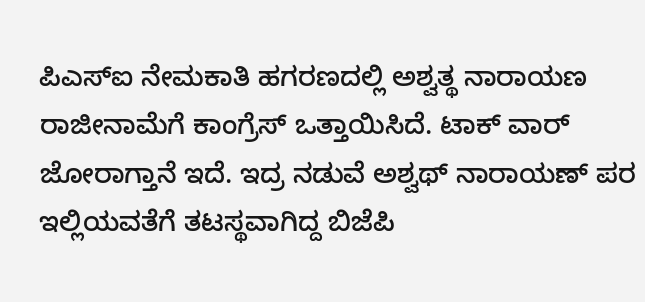ಪಿಎಸ್‌ಐ ನೇಮಕಾತಿ ಹಗರಣದಲ್ಲಿ ಅಶ್ವತ್ಥ ನಾರಾಯಣ ರಾಜೀನಾಮೆಗೆ ಕಾಂಗ್ರೆಸ್ ಒತ್ತಾಯಿಸಿದೆ. ಟಾಕ್ ವಾರ್ ಜೋರಾಗ್ತಾನೆ ಇದೆ. ಇದ್ರ ನಡುವೆ ಅಶ್ವಥ್ ನಾರಾಯಣ್ ಪರ ಇಲ್ಲಿಯವತೆಗೆ ತಟಸ್ಥವಾಗಿದ್ದ ಬಿಜೆಪಿ‌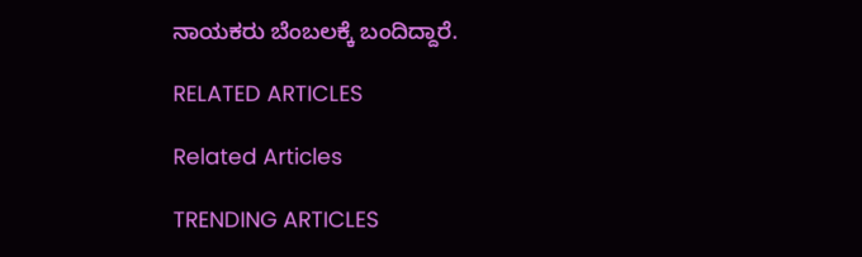ನಾಯಕರು ಬೆಂಬಲಕ್ಕೆ ಬಂದಿದ್ದಾರೆ.

RELATED ARTICLES

Related Articles

TRENDING ARTICLES